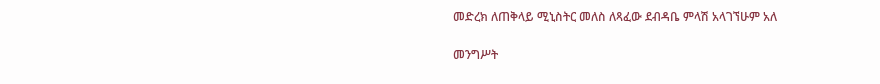መድረክ ለጠቅላይ ሚኒስትር መለስ ለጻፈው ደብዳቤ ምላሽ አላገኘሁም አለ

መንግሥት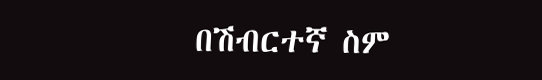በሽብርተኛ ስም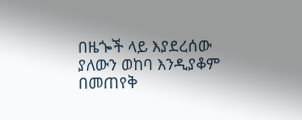በዜጐች ላይ እያደረሰው ያለውን ወከባ እንዲያቆም በመጠየቅ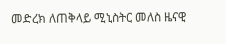መድረክ ለጠቅላይ ሚኒስትር መለስ ዜናዊ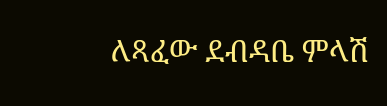ለጻፈው ደብዳቤ ምላሽ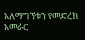አለማግኘቱን የመድረክ አመራር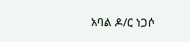አባል ዶ/ር ነጋሶ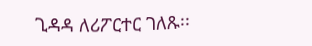ጊዳዳ ለሪፖርተር ገለጹ፡፡